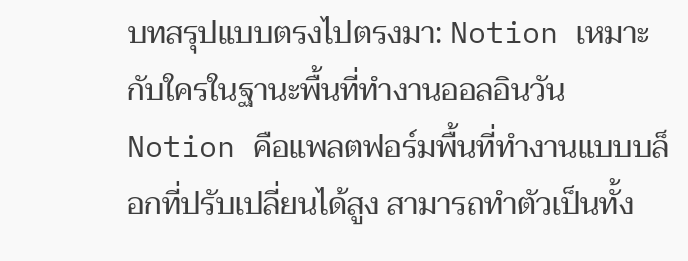บทสรุปแบบตรงไปตรงมา: Notion เหมาะกับใครในฐานะพื้นที่ทำงานออลอินวัน
Notion คือแพลตฟอร์มพื้นที่ทำงานแบบบล็อกที่ปรับเปลี่ยนได้สูง สามารถทำตัวเป็นทั้ง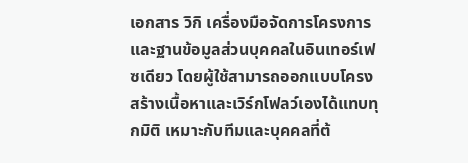เอกสาร วิกิ เครื่องมือจัดการโครงการ และฐานข้อมูลส่วนบุคคลในอินเทอร์เฟซเดียว โดยผู้ใช้สามารถออกแบบโครงสร้างเนื้อหาและเวิร์กโฟลว์เองได้แทบทุกมิติ เหมาะกับทีมและบุคคลที่ต้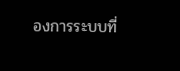องการระบบที่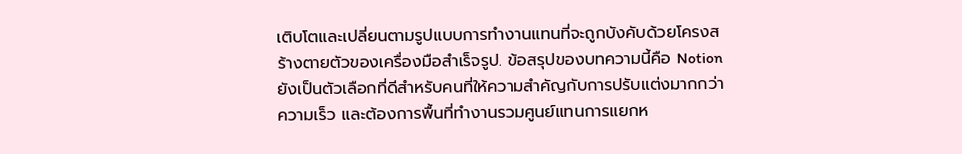เติบโตและเปลี่ยนตามรูปแบบการทำงานแทนที่จะถูกบังคับด้วยโครงสร้างตายตัวของเครื่องมือสำเร็จรูป. ข้อสรุปของบทความนี้คือ Notion ยังเป็นตัวเลือกที่ดีสำหรับคนที่ให้ความสำคัญกับการปรับแต่งมากกว่าความเร็ว และต้องการพื้นที่ทำงานรวมศูนย์แทนการแยกห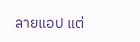ลายแอป แต่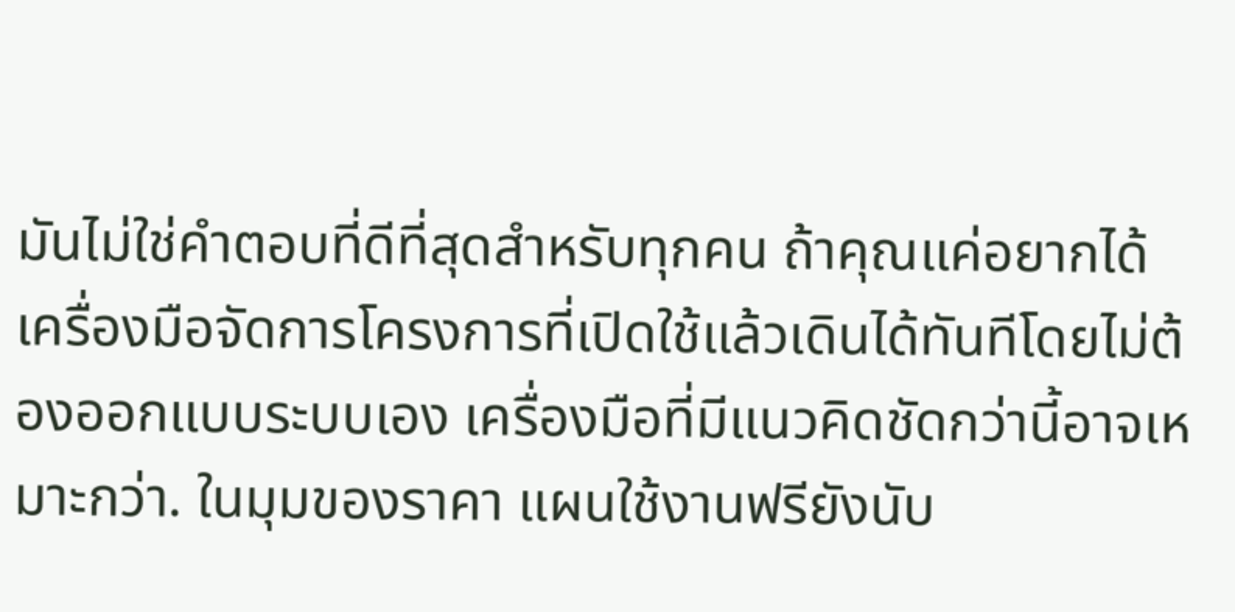มันไม่ใช่คำตอบที่ดีที่สุดสำหรับทุกคน ถ้าคุณแค่อยากได้เครื่องมือจัดการโครงการที่เปิดใช้แล้วเดินได้ทันทีโดยไม่ต้องออกแบบระบบเอง เครื่องมือที่มีแนวคิดชัดกว่านี้อาจเหมาะกว่า. ในมุมของราคา แผนใช้งานฟรียังนับ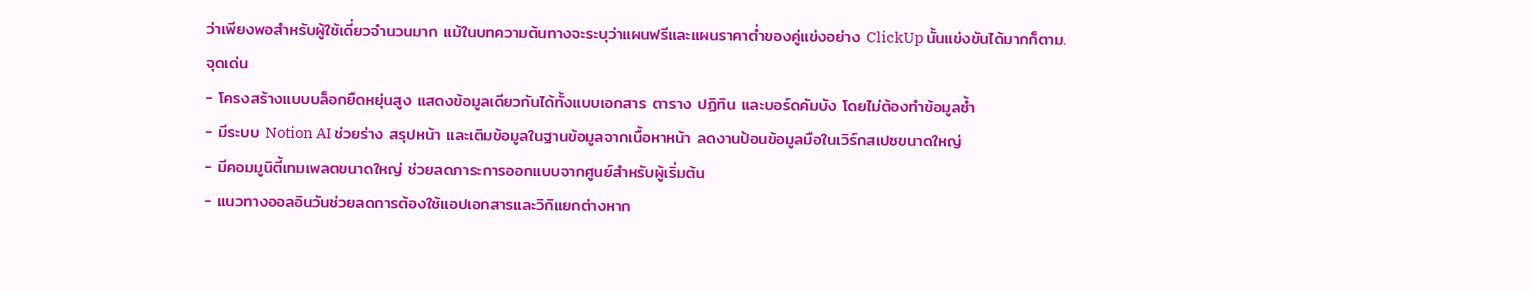ว่าเพียงพอสำหรับผู้ใช้เดี่ยวจำนวนมาก แม้ในบทความต้นทางจะระบุว่าแผนฟรีและแผนราคาต่ำของคู่แข่งอย่าง ClickUp นั้นแข่งขันได้มากก็ตาม.
จุดเด่น
- โครงสร้างแบบบล็อกยืดหยุ่นสูง แสดงข้อมูลเดียวกันได้ทั้งแบบเอกสาร ตาราง ปฏิทิน และบอร์ดคัมบัง โดยไม่ต้องทำข้อมูลซ้ำ
- มีระบบ Notion AI ช่วยร่าง สรุปหน้า และเติมข้อมูลในฐานข้อมูลจากเนื้อหาหน้า ลดงานป้อนข้อมูลมือในเวิร์กสเปซขนาดใหญ่
- มีคอมมูนิตี้เทมเพลตขนาดใหญ่ ช่วยลดภาระการออกแบบจากศูนย์สำหรับผู้เริ่มต้น
- แนวทางออลอินวันช่วยลดการต้องใช้แอปเอกสารและวิกิแยกต่างหาก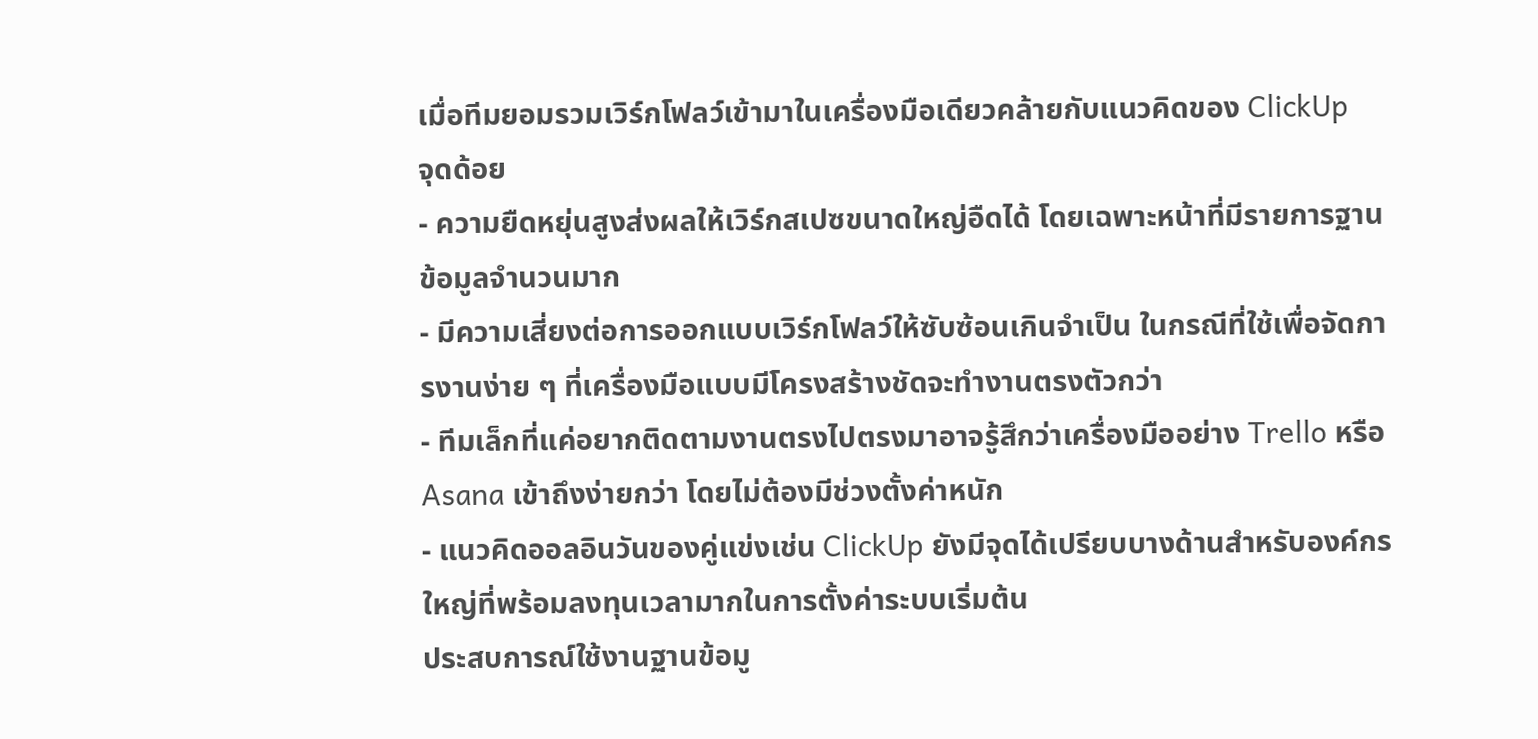เมื่อทีมยอมรวมเวิร์กโฟลว์เข้ามาในเครื่องมือเดียวคล้ายกับแนวคิดของ ClickUp
จุดด้อย
- ความยืดหยุ่นสูงส่งผลให้เวิร์กสเปซขนาดใหญ่อืดได้ โดยเฉพาะหน้าที่มีรายการฐานข้อมูลจำนวนมาก
- มีความเสี่ยงต่อการออกแบบเวิร์กโฟลว์ให้ซับซ้อนเกินจำเป็น ในกรณีที่ใช้เพื่อจัดการงานง่าย ๆ ที่เครื่องมือแบบมีโครงสร้างชัดจะทำงานตรงตัวกว่า
- ทีมเล็กที่แค่อยากติดตามงานตรงไปตรงมาอาจรู้สึกว่าเครื่องมืออย่าง Trello หรือ Asana เข้าถึงง่ายกว่า โดยไม่ต้องมีช่วงตั้งค่าหนัก
- แนวคิดออลอินวันของคู่แข่งเช่น ClickUp ยังมีจุดได้เปรียบบางด้านสำหรับองค์กรใหญ่ที่พร้อมลงทุนเวลามากในการตั้งค่าระบบเริ่มต้น
ประสบการณ์ใช้งานฐานข้อมู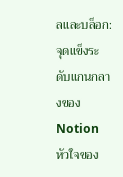ลและบล็อก: จุดแข็งระดับแกนกลางของ Notion
หัวใจของ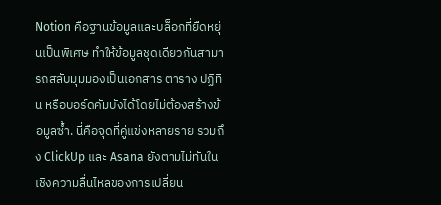Notion คือฐานข้อมูลและบล็อกที่ยืดหยุ่นเป็นพิเศษ ทำให้ข้อมูลชุดเดียวกันสามารถสลับมุมมองเป็นเอกสาร ตาราง ปฏิทิน หรือบอร์ดคัมบังได้โดยไม่ต้องสร้างข้อมูลซ้ำ. นี่คือจุดที่คู่แข่งหลายราย รวมถึง ClickUp และ Asana ยังตามไม่ทันในเชิงความลื่นไหลของการเปลี่ยน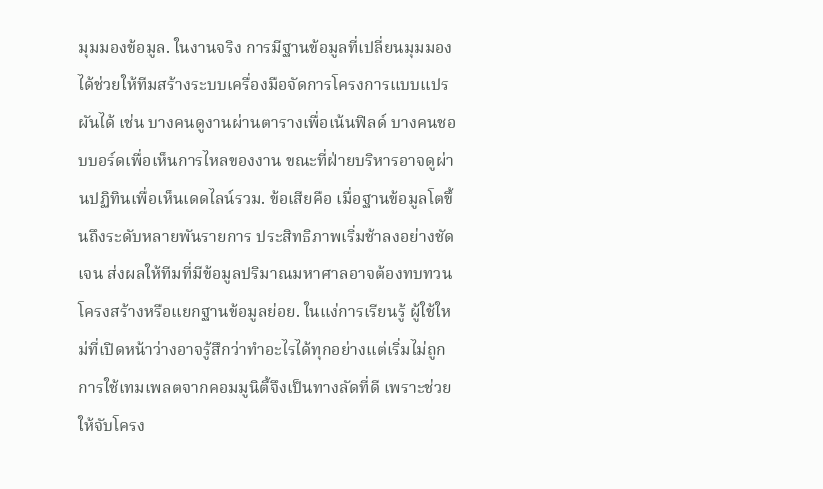มุมมองข้อมูล. ในงานจริง การมีฐานข้อมูลที่เปลี่ยนมุมมองได้ช่วยให้ทีมสร้างระบบเครื่องมือจัดการโครงการแบบแปรผันได้ เช่น บางคนดูงานผ่านตารางเพื่อเน้นฟิลด์ บางคนชอบบอร์ดเพื่อเห็นการไหลของงาน ขณะที่ฝ่ายบริหารอาจดูผ่านปฏิทินเพื่อเห็นเดดไลน์รวม. ข้อเสียคือ เมื่อฐานข้อมูลโตขึ้นถึงระดับหลายพันรายการ ประสิทธิภาพเริ่มช้าลงอย่างชัดเจน ส่งผลให้ทีมที่มีข้อมูลปริมาณมหาศาลอาจต้องทบทวนโครงสร้างหรือแยกฐานข้อมูลย่อย. ในแง่การเรียนรู้ ผู้ใช้ใหม่ที่เปิดหน้าว่างอาจรู้สึกว่าทำอะไรได้ทุกอย่างแต่เริ่มไม่ถูก การใช้เทมเพลตจากคอมมูนิตี้จึงเป็นทางลัดที่ดี เพราะช่วยให้จับโครง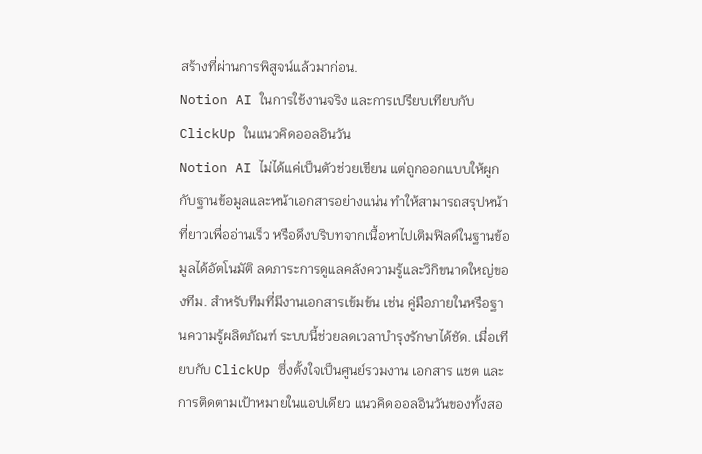สร้างที่ผ่านการพิสูจน์แล้วมาก่อน.
Notion AI ในการใช้งานจริง และการเปรียบเทียบกับ ClickUp ในแนวคิดออลอินวัน
Notion AI ไม่ได้แค่เป็นตัวช่วยเขียน แต่ถูกออกแบบให้ผูกกับฐานข้อมูลและหน้าเอกสารอย่างแน่น ทำให้สามารถสรุปหน้าที่ยาวเพื่ออ่านเร็ว หรือดึงบริบทจากเนื้อหาไปเติมฟิลด์ในฐานข้อมูลได้อัตโนมัติ ลดภาระการดูแลคลังความรู้และวิกิขนาดใหญ่ของทีม. สำหรับทีมที่มีงานเอกสารเข้มข้น เช่น คู่มือภายในหรือฐานความรู้ผลิตภัณฑ์ ระบบนี้ช่วยลดเวลาบำรุงรักษาได้ชัด. เมื่อเทียบกับ ClickUp ซึ่งตั้งใจเป็นศูนย์รวมงาน เอกสาร แชต และการติดตามเป้าหมายในแอปเดียว แนวคิดออลอินวันของทั้งสอ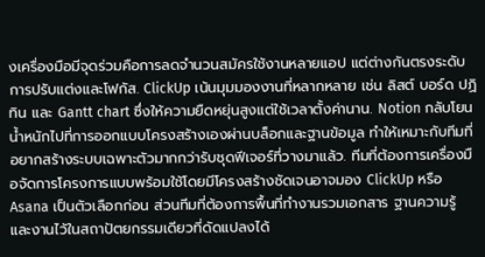งเครื่องมือมีจุดร่วมคือการลดจำนวนสมัครใช้งานหลายแอป แต่ต่างกันตรงระดับการปรับแต่งและโฟกัส. ClickUp เน้นมุมมองงานที่หลากหลาย เช่น ลิสต์ บอร์ด ปฏิทิน และ Gantt chart ซึ่งให้ความยืดหยุ่นสูงแต่ใช้เวลาตั้งค่านาน. Notion กลับโยนน้ำหนักไปที่การออกแบบโครงสร้างเองผ่านบล็อกและฐานข้อมูล ทำให้เหมาะกับทีมที่อยากสร้างระบบเฉพาะตัวมากกว่ารับชุดฟีเจอร์ที่วางมาแล้ว. ทีมที่ต้องการเครื่องมือจัดการโครงการแบบพร้อมใช้โดยมีโครงสร้างชัดเจนอาจมอง ClickUp หรือ Asana เป็นตัวเลือกก่อน ส่วนทีมที่ต้องการพื้นที่ทำงานรวมเอกสาร ฐานความรู้ และงานไว้ในสถาปัตยกรรมเดียวที่ดัดแปลงได้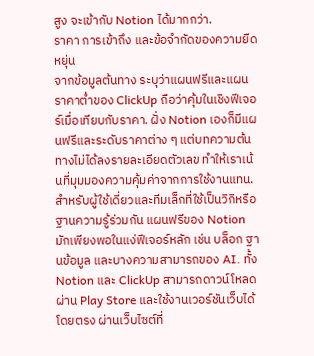สูง จะเข้ากับ Notion ได้มากกว่า.
ราคา การเข้าถึง และข้อจำกัดของความยืดหยุ่น
จากข้อมูลต้นทาง ระบุว่าแผนฟรีและแผนราคาต่ำของ ClickUp ถือว่าคุ้มในเชิงฟีเจอร์เมื่อเทียบกับราคา. ฝั่ง Notion เองก็มีแผนฟรีและระดับราคาต่าง ๆ แต่บทความต้นทางไม่ได้ลงรายละเอียดตัวเลข ทำให้เราเน้นที่มุมมองความคุ้มค่าจากการใช้งานแทน. สำหรับผู้ใช้เดี่ยวและทีมเล็กที่ใช้เป็นวิกิหรือฐานความรู้ร่วมกัน แผนฟรีของ Notion มักเพียงพอในแง่ฟีเจอร์หลัก เช่น บล็อก ฐานข้อมูล และบางความสามารถของ AI. ทั้ง Notion และ ClickUp สามารถดาวน์โหลดผ่าน Play Store และใช้งานเวอร์ชันเว็บได้โดยตรง ผ่านเว็บไซต์ที่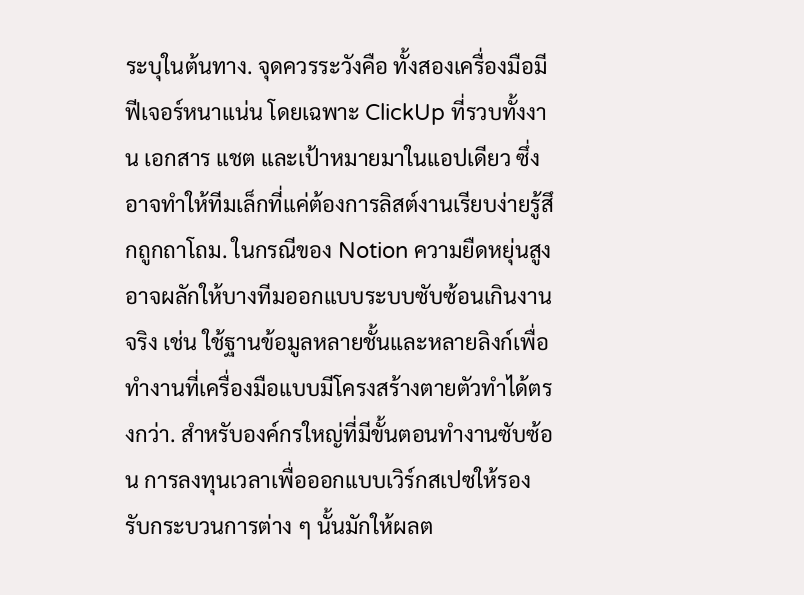ระบุในต้นทาง. จุดควรระวังคือ ทั้งสองเครื่องมือมีฟีเจอร์หนาแน่น โดยเฉพาะ ClickUp ที่รวบทั้งงาน เอกสาร แชต และเป้าหมายมาในแอปเดียว ซึ่งอาจทำให้ทีมเล็กที่แค่ต้องการลิสต์งานเรียบง่ายรู้สึกถูกถาโถม. ในกรณีของ Notion ความยืดหยุ่นสูงอาจผลักให้บางทีมออกแบบระบบซับซ้อนเกินงานจริง เช่น ใช้ฐานข้อมูลหลายชั้นและหลายลิงก์เพื่อทำงานที่เครื่องมือแบบมีโครงสร้างตายตัวทำได้ตรงกว่า. สำหรับองค์กรใหญ่ที่มีขั้นตอนทำงานซับซ้อน การลงทุนเวลาเพื่อออกแบบเวิร์กสเปซให้รองรับกระบวนการต่าง ๆ นั้นมักให้ผลต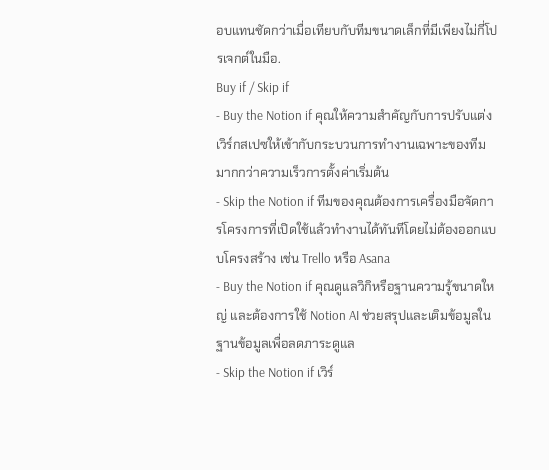อบแทนชัดกว่าเมื่อเทียบกับทีมขนาดเล็กที่มีเพียงไม่กี่โปรเจกต์ในมือ.
Buy if / Skip if
- Buy the Notion if คุณให้ความสำคัญกับการปรับแต่งเวิร์กสเปซให้เข้ากับกระบวนการทำงานเฉพาะของทีมมากกว่าความเร็วการตั้งค่าเริ่มต้น
- Skip the Notion if ทีมของคุณต้องการเครื่องมือจัดการโครงการที่เปิดใช้แล้วทำงานได้ทันทีโดยไม่ต้องออกแบบโครงสร้าง เช่น Trello หรือ Asana
- Buy the Notion if คุณดูแลวิกิหรือฐานความรู้ขนาดใหญ่ และต้องการใช้ Notion AI ช่วยสรุปและเติมข้อมูลในฐานข้อมูลเพื่อลดภาระดูแล
- Skip the Notion if เวิร์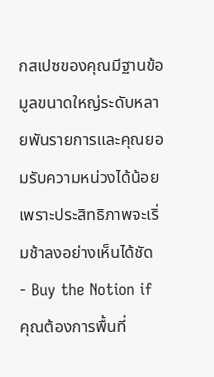กสเปซของคุณมีฐานข้อมูลขนาดใหญ่ระดับหลายพันรายการและคุณยอมรับความหน่วงได้น้อย เพราะประสิทธิภาพจะเริ่มช้าลงอย่างเห็นได้ชัด
- Buy the Notion if คุณต้องการพื้นที่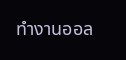ทำงานออล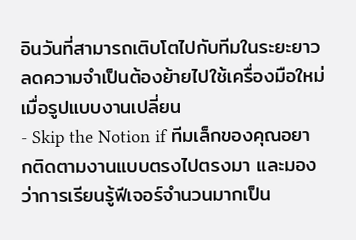อินวันที่สามารถเติบโตไปกับทีมในระยะยาว ลดความจำเป็นต้องย้ายไปใช้เครื่องมือใหม่เมื่อรูปแบบงานเปลี่ยน
- Skip the Notion if ทีมเล็กของคุณอยากติดตามงานแบบตรงไปตรงมา และมองว่าการเรียนรู้ฟีเจอร์จำนวนมากเป็น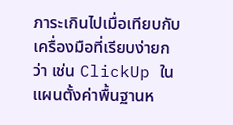ภาระเกินไปเมื่อเทียบกับเครื่องมือที่เรียบง่ายกว่า เช่น ClickUp ในแผนตั้งค่าพื้นฐานห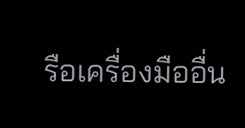รือเครื่องมืออื่น